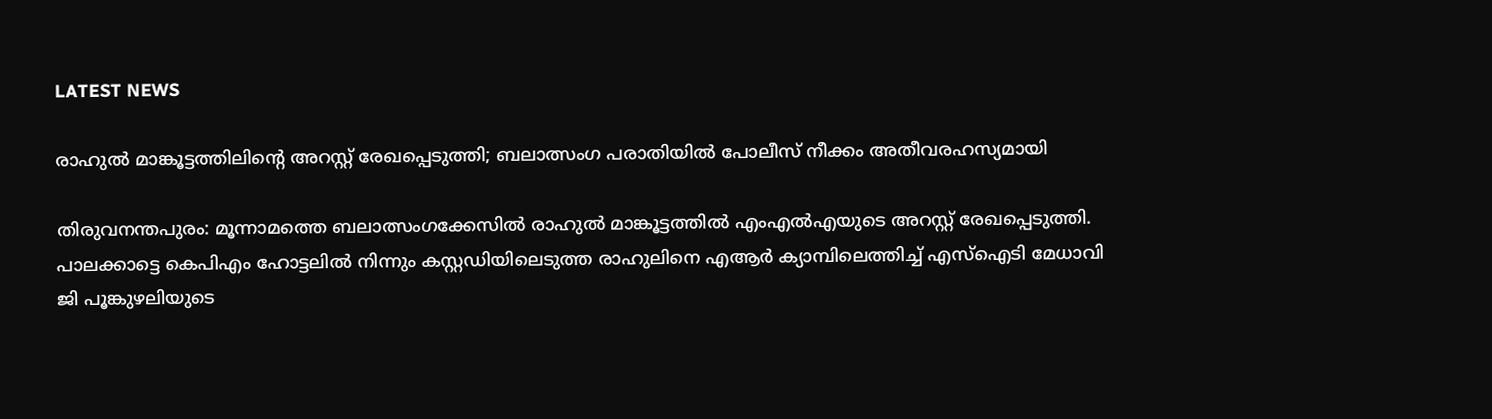LATEST NEWS

രാഹുൽ മാങ്കൂട്ടത്തിലിന്റെ അറസ്റ്റ് രേഖപ്പെടുത്തി; ബലാത്സംഗ പരാതിയിൽ പോലീസ് നീക്കം അതീവരഹസ്യമായി

തിരുവനന്തപുരം: മൂന്നാമത്തെ ബലാത്സംഗക്കേസില്‍ രാഹുല്‍ മാങ്കൂട്ടത്തില്‍ എംഎല്‍എയുടെ അറസ്റ്റ് രേഖപ്പെടുത്തി. പാലക്കാട്ടെ കെപിഎം ഹോട്ടലില്‍ നിന്നും കസ്റ്റഡിയിലെടുത്ത രാഹുലിനെ എആര്‍ ക്യാമ്പിലെത്തിച്ച് എസ്‌ഐടി മേധാവി ജി പൂങ്കുഴലിയുടെ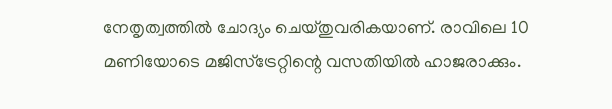നേതൃത്വത്തില്‍ ചോദ്യം ചെയ്തുവരികയാണ്. രാവിലെ 10 മണിയോടെ മജിസ്‌ട്രേറ്റിന്റെ വസതിയില്‍ ഹാജരാക്കും.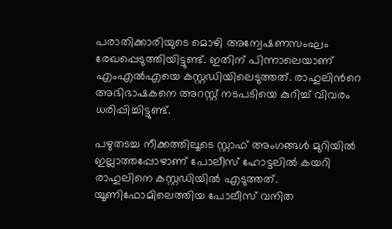പരാതിക്കാരിയുടെ മൊഴി അന്വേഷണസംഘം രേഖപ്പെടുത്തിയിട്ടുണ്ട്. ഇതിന് പിന്നാലെയാണ് എംഎൽഎയെ കസ്റ്റഡിയിലെടുത്തത്. രാഹുലിന്‍റെ അഭിഭാഷകനെ അറസ്റ്റ് നടപടിയെ കുറിച്ച് വിവരം ധരിപ്പിച്ചിട്ടുണ്ട്.

പഴുതടച്ച നീക്കത്തിലൂടെ സ്റ്റാഫ് അംഗങ്ങൾ മുറിയിൽ ഇല്ലാത്തപ്പോഴാണ് പോലീസ് ഹോട്ടലിൽ കയറി രാഹുലിനെ കസ്റ്റഡിയിൽ എടുത്തത്. യൂണിഫോമിലെത്തിയ പോലീസ് വനിത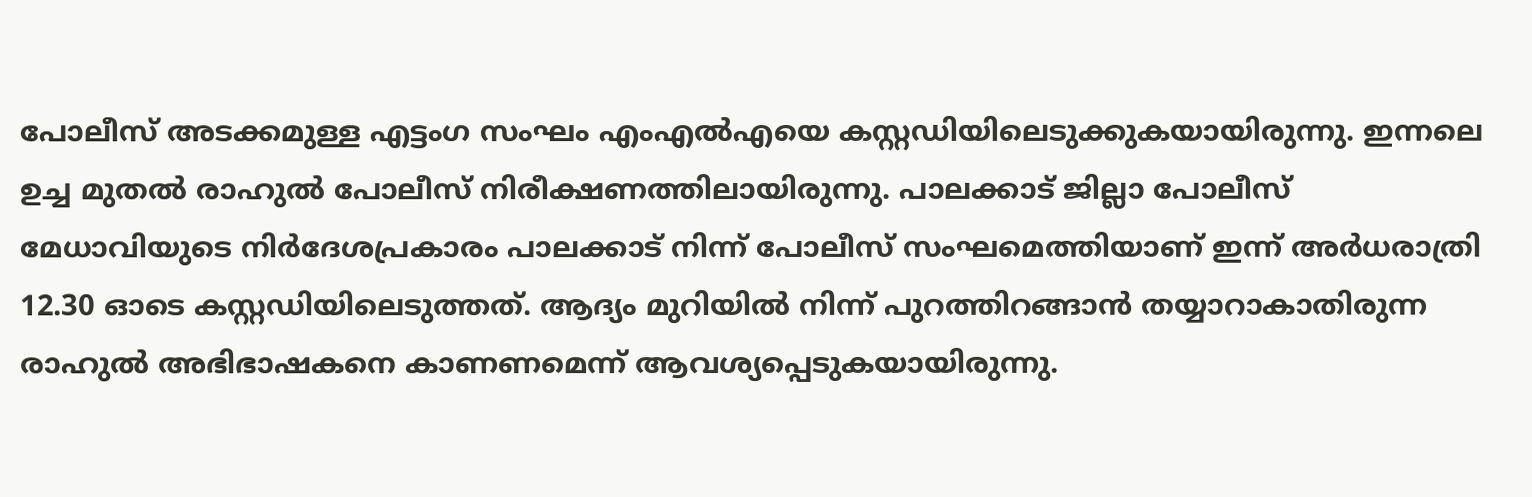പോലീസ് അടക്കമുള്ള എട്ടംഗ സംഘം എംഎൽഎയെ കസ്റ്റഡിയിലെടുക്കുകയായിരുന്നു. ഇന്നലെ ഉച്ച മുതല്‍ രാഹുല്‍ പോലീസ് നിരീക്ഷണത്തിലായിരുന്നു. പാലക്കാട് ജില്ലാ പോലീസ് മേധാവിയുടെ നിര്‍ദേശപ്രകാരം പാലക്കാട് നിന്ന് പോലീസ് സംഘമെത്തിയാണ് ഇന്ന് അര്‍ധരാത്രി 12.30 ഓടെ കസ്റ്റഡിയിലെടുത്തത്. ആദ്യം മുറിയില്‍ നിന്ന് പുറത്തിറങ്ങാന്‍ തയ്യാറാകാതിരുന്ന രാഹുല്‍ അഭിഭാഷകനെ കാണണമെന്ന് ആവശ്യപ്പെടുകയായിരുന്നു.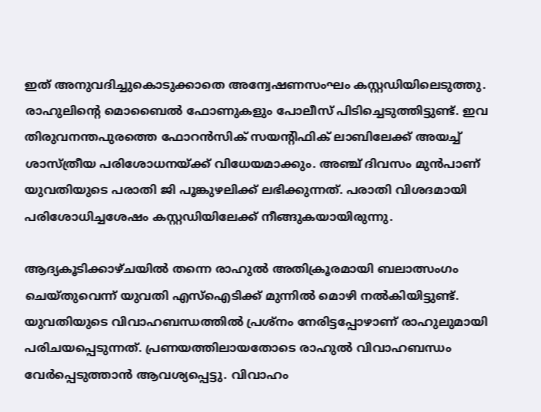ഇത് അനുവദിച്ചുകൊടുക്കാതെ അന്വേഷണസംഘം കസ്റ്റഡിയിലെടുത്തു. രാഹുലിന്റെ മൊബൈല്‍ ഫോണുകളും പോലീസ് പിടിച്ചെടുത്തിട്ടുണ്ട്. ഇവ തിരുവനന്തപുരത്തെ ഫോറന്‍സിക് സയന്റിഫിക് ലാബിലേക്ക് അയച്ച് ശാസ്ത്രീയ പരിശോധനയ്ക്ക് വിധേയമാക്കും. അഞ്ച് ദിവസം മുന്‍പാണ് യുവതിയുടെ പരാതി ജി പൂങ്കുഴലിക്ക് ലഭിക്കുന്നത്. പരാതി വിശദമായി പരിശോധിച്ചശേഷം കസ്റ്റഡിയിലേക്ക് നീങ്ങുകയായിരുന്നു.

ആദ്യകൂടിക്കാഴ്ചയില്‍ തന്നെ രാഹുല്‍ അതിക്രൂരമായി ബലാത്സംഗം ചെയ്തുവെന്ന് യുവതി എസ്‌ഐടിക്ക് മുന്നില്‍ മൊഴി നല്‍കിയിട്ടുണ്ട്. യുവതിയുടെ വിവാഹബന്ധത്തില്‍ പ്രശ്‌നം നേരിട്ടപ്പോഴാണ് രാഹുലുമായി പരിചയപ്പെടുന്നത്. പ്രണയത്തിലായതോടെ രാഹുല്‍ വിവാഹബന്ധം വേര്‍പ്പെടുത്താന്‍ ആവശ്യപ്പെട്ടു. വിവാഹം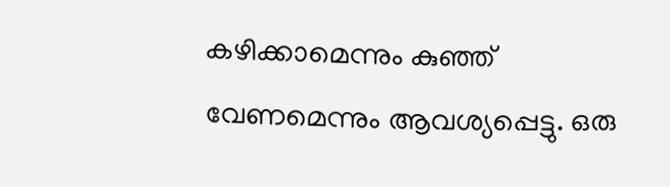കഴിക്കാമെന്നും കുഞ്ഞ് വേണമെന്നും ആവശ്യപ്പെട്ടു. ഒരു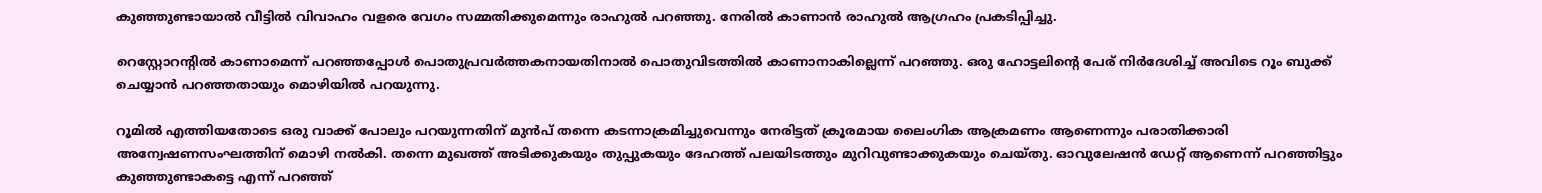കുഞ്ഞുണ്ടായാൽ വീട്ടിൽ വിവാഹം വളരെ വേഗം സമ്മതിക്കുമെന്നും രാഹുൽ പറഞ്ഞു. നേരിൽ കാണാൻ രാഹുൽ ആഗ്രഹം പ്രകടിപ്പിച്ചു.

റെസ്റ്റോറന്‍റിൽ കാണാമെന്ന് പറഞ്ഞപ്പോൾ പൊതുപ്രവർത്തകനായതിനാൽ പൊതുവിടത്തിൽ കാണാനാകില്ലെന്ന് പറഞ്ഞു. ഒരു ഹോട്ടലിന്‍റെ പേര് നിർദേശിച്ച് അവിടെ റൂം ബുക്ക് ചെയ്യാൻ പറഞ്ഞതായും മൊഴിയിൽ പറയുന്നു.

റൂമിൽ എത്തിയതോടെ ഒരു വാക്ക് പോലും പറയുന്നതിന് മുൻപ് തന്നെ കടന്നാക്രമിച്ചുവെന്നും നേരിട്ടത് ക്രൂരമായ ലൈംഗിക ആക്രമണം ആണെന്നും പരാതിക്കാരി അന്വേഷണസംഘത്തിന് മൊഴി നൽകി. തന്നെ മുഖത്ത് അടിക്കുകയും തുപ്പുകയും ദേഹത്ത് പലയിടത്തും മുറിവുണ്ടാക്കുകയും ചെയ്തു. ഓവുലേഷൻ ഡേറ്റ് ആണെന്ന് പറഞ്ഞിട്ടും കുഞ്ഞുണ്ടാകട്ടെ എന്ന് പറഞ്ഞ്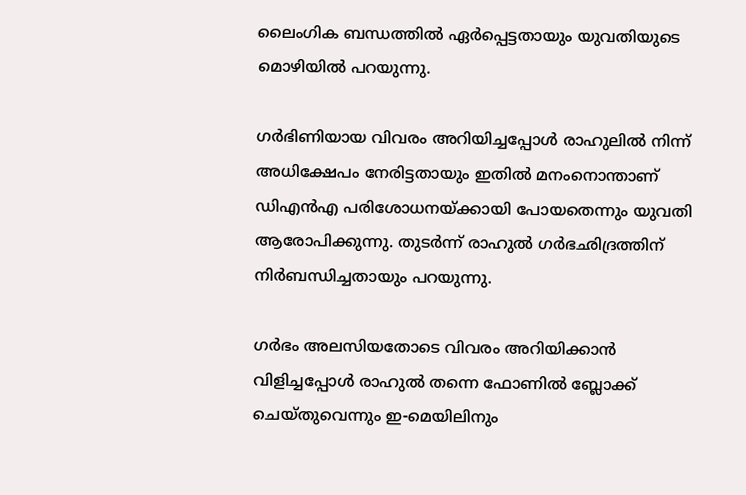ലൈംഗിക ബന്ധത്തിൽ ഏർപ്പെട്ടതായും യുവതിയുടെ മൊഴിയിൽ പറ‍യുന്നു.

ഗർഭിണിയായ വിവരം അറിയിച്ചപ്പോൾ രാഹുലിൽ നിന്ന് അധിക്ഷേപം നേരിട്ടതായും ഇതിൽ മനംനൊന്താണ് ഡിഎൻഎ പരിശോധനയ്ക്കായി പോയതെന്നും യുവതി ആരോപിക്കുന്നു. തുടർന്ന് രാഹുൽ‌ ഗർഭഛിദ്രത്തിന് നിർബന്ധിച്ചതായും പറയുന്നു.

ഗർഭം അലസിയതോടെ വിവരം അറിയിക്കാൻ വിളിച്ചപ്പോൾ രാഹുൽ തന്നെ ഫോണിൽ ബ്ലോക്ക് ചെയ്തുവെന്നും ഇ-മെയിലിനും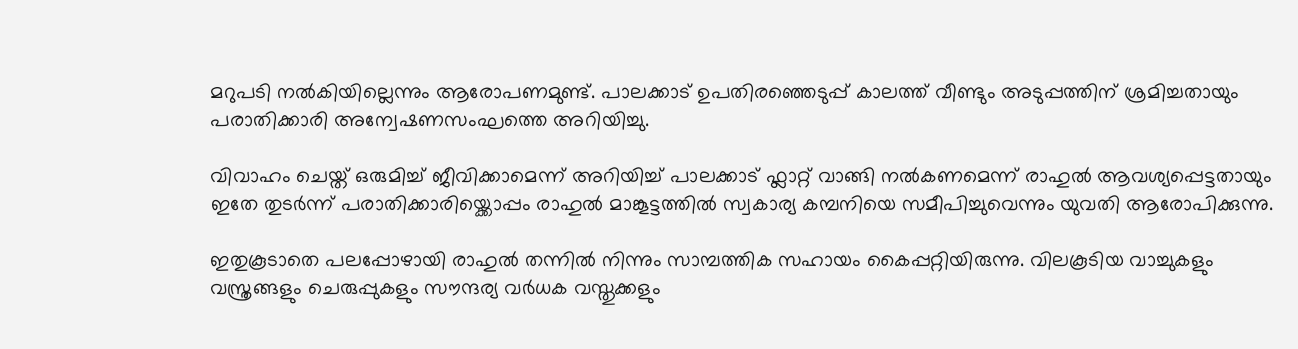മറുപടി നൽകിയില്ലെന്നും ആരോപണമുണ്ട്. പാലക്കാട് ഉപതിരഞ്ഞെടുപ്പ് കാലത്ത് വീണ്ടും അടുപ്പത്തിന് ശ്രമിച്ചതായും പരാതിക്കാരി അന്വേഷണസംഘത്തെ അറിയിച്ചു.

വിവാഹം ചെയ്ത് ഒരുമിച്ച് ജീവിക്കാമെന്ന് അറിയിച്ച് പാലക്കാട് ഫ്ലാറ്റ് വാങ്ങി നൽകണമെന്ന് രാഹുൽ ആവശ്യപ്പെട്ടതായും ഇതേ തുടർന്ന് പരാതിക്കാരിയ്ക്കൊപ്പം രാഹുൽ മാങ്കൂട്ടത്തിൽ സ്വകാര്യ കമ്പനിയെ സമീപിച്ചുവെന്നും യുവതി ആരോപിക്കുന്നു.

ഇതുകൂടാതെ പലപ്പോഴായി രാഹുൽ തന്നിൽ നിന്നും സാമ്പത്തിക സഹായം കൈപ്പറ്റിയിരുന്നു. വിലകൂടിയ വാച്ചുകളും വസ്ത്രങ്ങളും ചെരുപ്പുകളും സൗന്ദര്യ വർധക വസ്തുക്കളും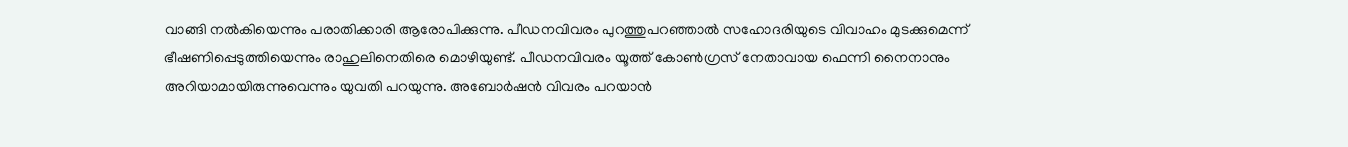വാങ്ങി നൽകിയെന്നും പരാതിക്കാരി ആരോപിക്കുന്നു. പീഡനവിവരം പുറത്തുപറഞ്ഞാല്‍ സഹോദരിയുടെ വിവാഹം മുടക്കുമെന്ന് ഭീഷണിപ്പെടുത്തിയെന്നും രാഹുലിനെതിരെ മൊഴിയുണ്ട്. പീഡനവിവരം യൂത്ത് കോണ്‍ഗ്രസ് നേതാവായ ഫെന്നി നൈനാനും അറിയാമായിരുന്നുവെന്നും യുവതി പറയുന്നു. അബോര്‍ഷന്‍ വിവരം പറയാന്‍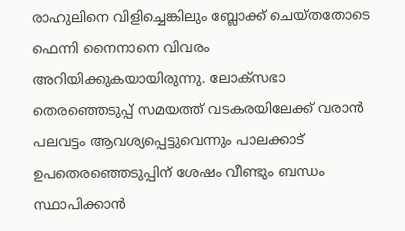രാഹുലിനെ വിളിച്ചെങ്കിലും ബ്ലോക്ക് ചെയ്തതോടെ ഫെന്നി നൈനാനെ വിവരം അറിയിക്കുകയായിരുന്നു. ലോക്‌സഭാ തെരഞ്ഞെടുപ്പ് സമയത്ത് വടകരയിലേക്ക് വരാന്‍ പലവട്ടം ആവശ്യപ്പെട്ടുവെന്നും പാലക്കാട് ഉപതെരഞ്ഞെടുപ്പിന് ശേഷം വീണ്ടും ബന്ധം സ്ഥാപിക്കാന്‍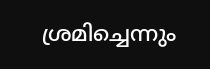ശ്രമിച്ചെന്നും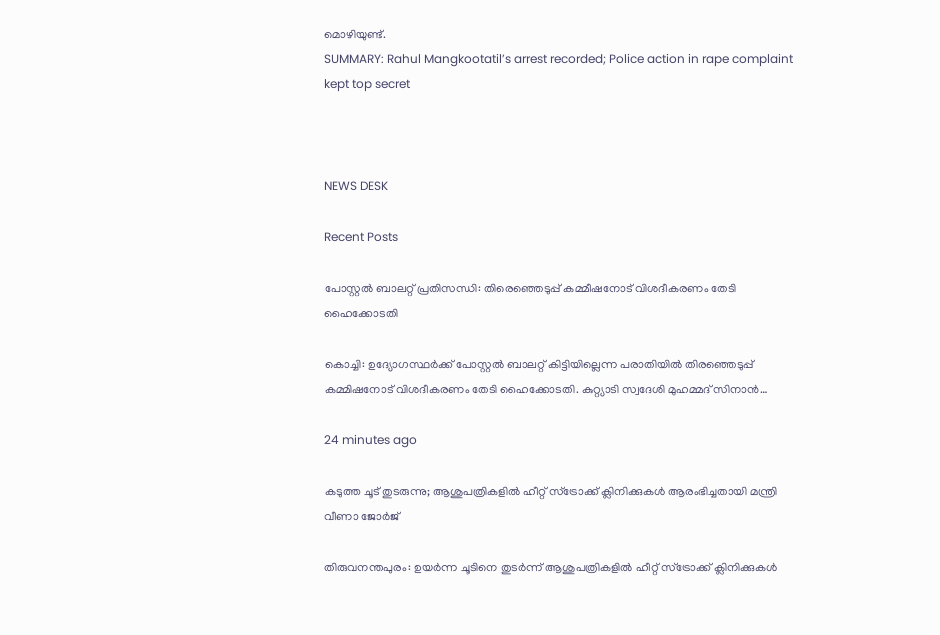മൊഴിയുണ്ട്.
SUMMARY: Rahul Mangkootatil’s arrest recorded; Police action in rape complaint kept top secret



NEWS DESK

Recent Posts

പോസ്റ്റല്‍ ബാലറ്റ് പ്രതിസന്ധി: തിരെഞ്ഞെടുപ്പ് കമ്മീഷനോട് വിശദീകരണം തേടി ഹൈക്കോടതി

കൊച്ചി: ഉദ്യോഗസ്ഥർക്ക് പോസ്റ്റല്‍ ബാലറ്റ് കിട്ടിയില്ലെന്ന പരാതിയില്‍ തിരഞ്ഞെടുപ്പ് കമ്മിഷനോട് വിശദീകരണം തേടി ഹൈക്കോടതി. കുറ്റ്യാടി സ്വദേശി മുഹമ്മദ് സിനാൻ…

24 minutes ago

കടുത്ത ചൂട് തുടരുന്നു; ആശുപത്രികളില്‍ ഹീറ്റ് സ്‌ട്രോക്ക് ക്ലിനിക്കുകള്‍ ആരംഭിച്ചതായി മന്ത്രി വീണാ ജോര്‍ജ്

തിരുവനന്തപുരം: ഉയര്‍ന്ന ചൂടിനെ തുടര്‍ന്ന് ആശുപത്രികളില്‍ ഹീറ്റ് സ്ട്രോക്ക് ക്ലിനിക്കുകള്‍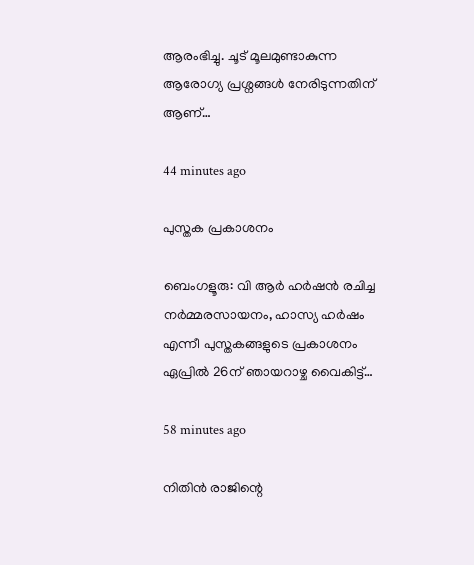ആരംഭിച്ചു. ചൂട് മൂലമുണ്ടാകുന്ന ആരോഗ്യ പ്രശ്നങ്ങള്‍ നേരിടുന്നതിന് ആണ്…

44 minutes ago

പുസ്തക പ്രകാശനം

ബെംഗളൂരു: വി ആർ ഹർഷന്‍ രചിച്ച നർമ്മരസായനം, ഹാസ്യ ഹർഷം എന്നീ പുസ്തകങ്ങളുടെ പ്രകാശനം ഏപ്രിൽ 26ന് ഞായറാഴ്ച വൈകിട്ട്…

58 minutes ago

നിതിന്‍ രാജിന്റെ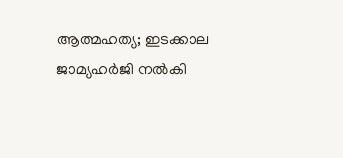ആത്മഹത്യ; ഇടക്കാല ജാമ്യഹർജി നല്‍കി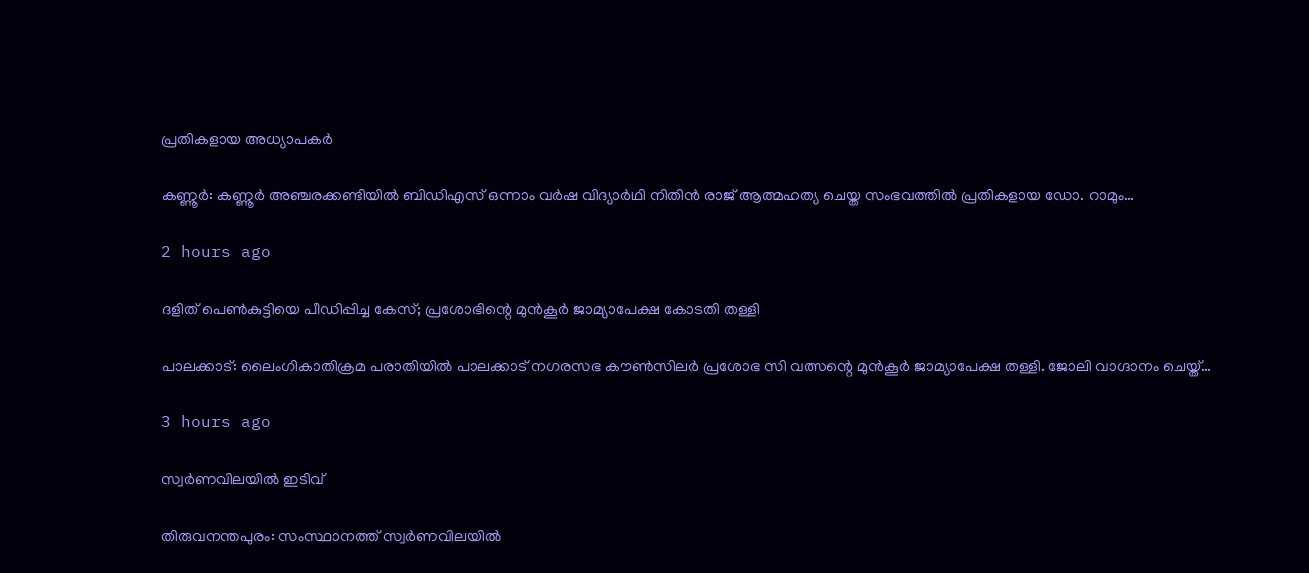പ്രതികളായ അധ്യാപകര്‍

കണ്ണൂർ: കണ്ണൂർ അഞ്ചരക്കണ്ടിയില്‍ ബിഡിഎസ് ഒന്നാം വർഷ വിദ്യാർഥി നിതിൻ രാജ് ആത്മഹത്യ ചെയ്ത സംഭവത്തില്‍ പ്രതികളായ ഡോ. റാമും…

2 hours ago

ദളിത്‌ പെണ്‍കുട്ടിയെ പീഡിപ്പിച്ച കേസ്; പ്രശോഭിന്റെ മുൻ‌കൂര്‍ ജാമ്യാപേക്ഷ കോടതി തള്ളി

പാലക്കാട്‌: ലൈംഗികാതിക്രമ പരാതിയില്‍ പാലക്കാട് നഗരസഭ കൗണ്‍സിലർ പ്രശോഭ സി വത്സന്റെ മുൻകൂർ ജാമ്യാപേക്ഷ തള്ളി. ജോലി വാഗ്ദാനം ചെയ്ത്…

3 hours ago

സ്വർണവിലയില്‍ ഇടിവ്

തിരുവനന്തപുരം: സംസ്ഥാനത്ത് സ്വർണവിലയില്‍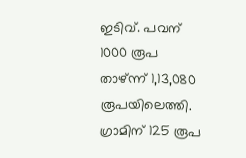ഇടിവ്. പവന് 1000 രൂപ താഴ്ന്ന് 1,13,080 രൂപയിലെത്തി. ഗ്രാമിന് 125 രൂപ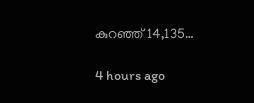കുറഞ്ഞ് 14,135…

4 hours ago